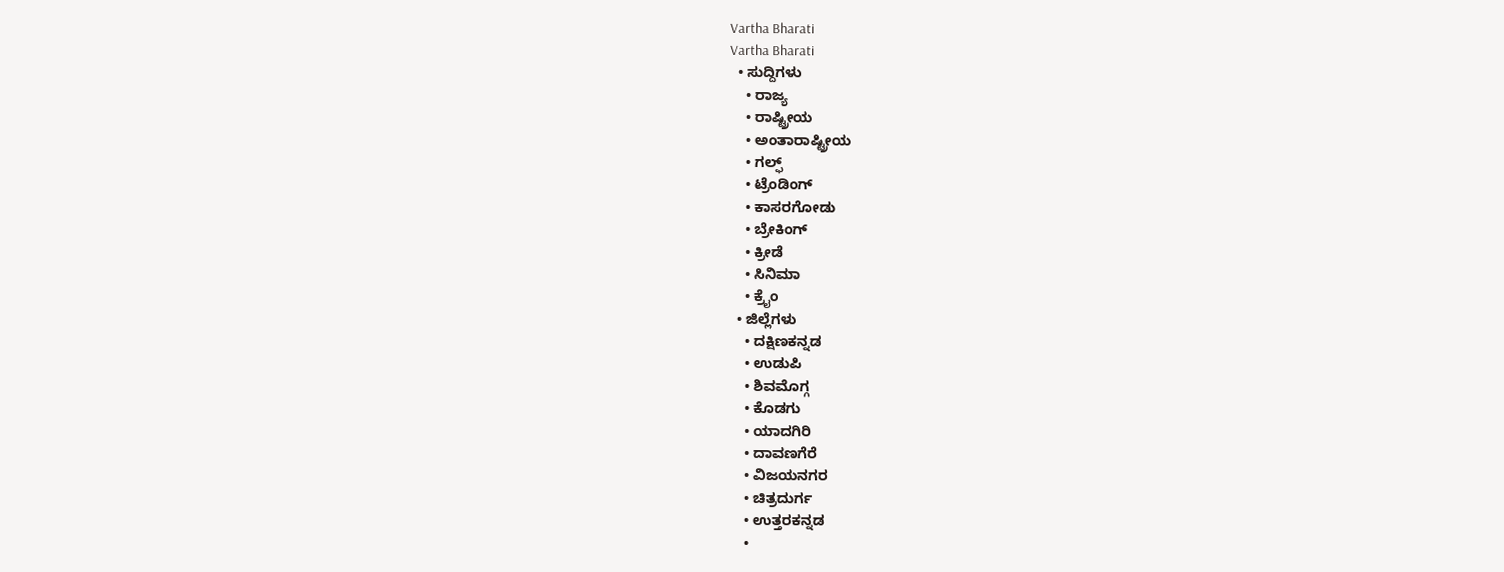Vartha Bharati
Vartha Bharati
  • ಸುದ್ದಿಗಳು
    • ರಾಜ್ಯ
    • ರಾಷ್ಟ್ರೀಯ
    • ಅಂತಾರಾಷ್ಟ್ರೀಯ
    • ಗಲ್ಫ್
    • ಟ್ರೆಂಡಿಂಗ್
    • ಕಾಸರಗೋಡು
    • ಬ್ರೇಕಿಂಗ್
    • ಕ್ರೀಡೆ
    • ಸಿನಿಮಾ
    • ಕ್ರೈಂ
  • ಜಿಲ್ಲೆಗಳು
    • ದಕ್ಷಿಣಕನ್ನಡ
    • ಉಡುಪಿ
    • ಶಿವಮೊಗ್ಗ
    • ಕೊಡಗು
    • ಯಾದಗಿರಿ
    • ದಾವಣಗೆರೆ
    • ವಿಜಯನಗರ
    • ಚಿತ್ರದುರ್ಗ
    • ಉತ್ತರಕನ್ನಡ
    •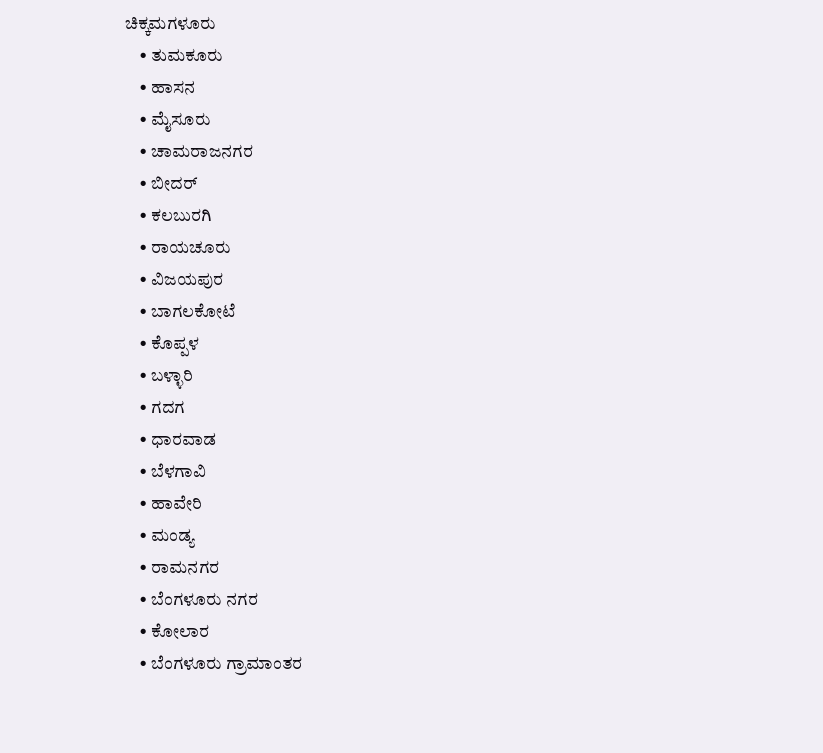ಚಿಕ್ಕಮಗಳೂರು
    • ತುಮಕೂರು
    • ಹಾಸನ
    • ಮೈಸೂರು
    • ಚಾಮರಾಜನಗರ
    • ಬೀದರ್‌
    • ಕಲಬುರಗಿ
    • ರಾಯಚೂರು
    • ವಿಜಯಪುರ
    • ಬಾಗಲಕೋಟೆ
    • ಕೊಪ್ಪಳ
    • ಬಳ್ಳಾರಿ
    • ಗದಗ
    • ಧಾರವಾಡ‌
    • ಬೆಳಗಾವಿ
    • ಹಾವೇರಿ
    • ಮಂಡ್ಯ
    • ರಾಮನಗರ
    • ಬೆಂಗಳೂರು ನಗರ
    • ಕೋಲಾರ
    • ಬೆಂಗಳೂರು ಗ್ರಾಮಾಂತರ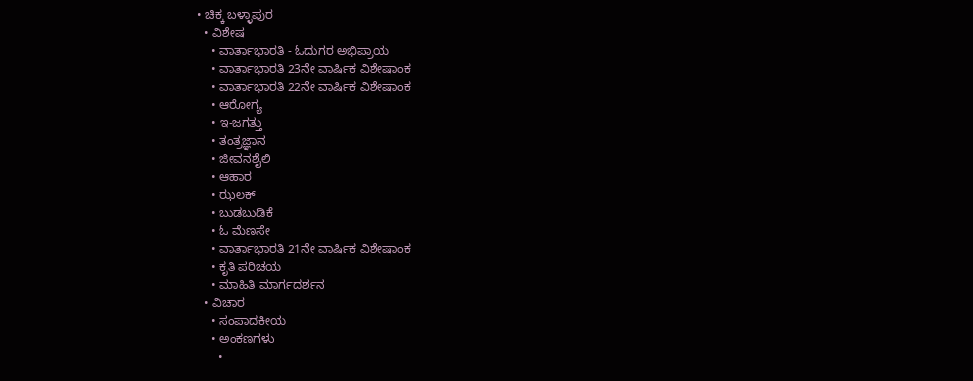• ಚಿಕ್ಕ ಬಳ್ಳಾಪುರ
  • ವಿಶೇಷ
    • ವಾರ್ತಾಭಾರತಿ - ಓದುಗರ ಅಭಿಪ್ರಾಯ
    • ವಾರ್ತಾಭಾರತಿ 23ನೇ ವಾರ್ಷಿಕ ವಿಶೇಷಾಂಕ
    • ವಾರ್ತಾಭಾರತಿ 22ನೇ ವಾರ್ಷಿಕ ವಿಶೇಷಾಂಕ
    • ಆರೋಗ್ಯ
    • ಇ-ಜಗತ್ತು
    • ತಂತ್ರಜ್ಞಾನ
    • ಜೀವನಶೈಲಿ
    • ಆಹಾರ
    • ಝಲಕ್
    • ಬುಡಬುಡಿಕೆ
    • ಓ ಮೆಣಸೇ
    • ವಾರ್ತಾಭಾರತಿ 21ನೇ ವಾರ್ಷಿಕ ವಿಶೇಷಾಂಕ
    • ಕೃತಿ ಪರಿಚಯ
    • ಮಾಹಿತಿ ಮಾರ್ಗದರ್ಶನ
  • ವಿಚಾರ
    • ಸಂಪಾದಕೀಯ
    • ಅಂಕಣಗಳು
      •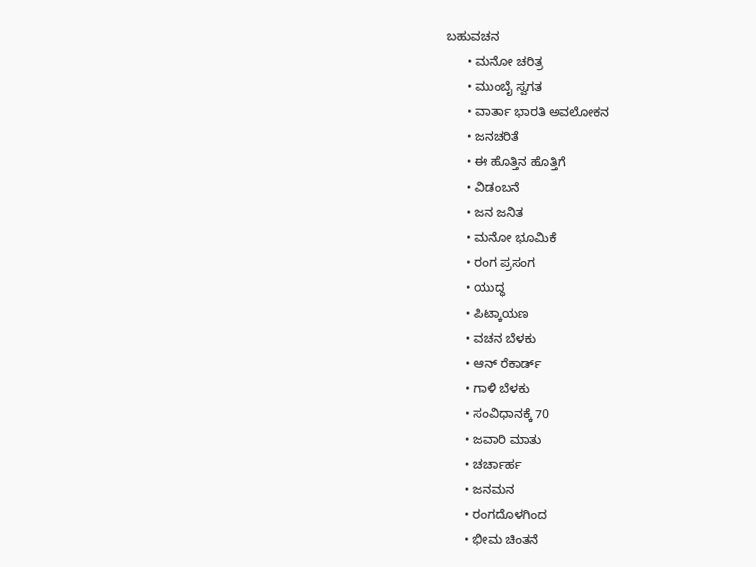ಬಹುವಚನ
      • ಮನೋ ಚರಿತ್ರ
      • ಮುಂಬೈ ಸ್ವಗತ
      • ವಾರ್ತಾ ಭಾರತಿ ಅವಲೋಕನ
      • ಜನಚರಿತೆ
      • ಈ ಹೊತ್ತಿನ ಹೊತ್ತಿಗೆ
      • ವಿಡಂಬನೆ
      • ಜನ ಜನಿತ
      • ಮನೋ ಭೂಮಿಕೆ
      • ರಂಗ ಪ್ರಸಂಗ
      • ಯುದ್ಧ
      • ಪಿಟ್ಕಾಯಣ
      • ವಚನ ಬೆಳಕು
      • ಆನ್ ರೆಕಾರ್ಡ್
      • ಗಾಳಿ ಬೆಳಕು
      • ಸಂವಿಧಾನಕ್ಕೆ 70
      • ಜವಾರಿ ಮಾತು
      • ಚರ್ಚಾರ್ಹ
      • ಜನಮನ
      • ರಂಗದೊಳಗಿಂದ
      • ಭೀಮ ಚಿಂತನೆ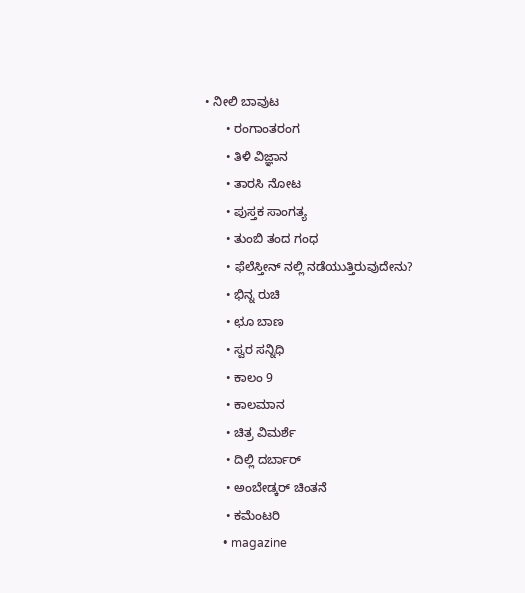• ನೀಲಿ ಬಾವುಟ
      • ರಂಗಾಂತರಂಗ
      • ತಿಳಿ ವಿಜ್ಞಾನ
      • ತಾರಸಿ ನೋಟ
      • ಪುಸ್ತಕ ಸಾಂಗತ್ಯ
      • ತುಂಬಿ ತಂದ ಗಂಧ
      • ಫೆಲೆಸ್ತೀನ್ ‌ನಲ್ಲಿ ನಡೆಯುತ್ತಿರುವುದೇನು?
      • ಭಿನ್ನ ರುಚಿ
      • ಛೂ ಬಾಣ
      • ಸ್ವರ ಸನ್ನಿಧಿ
      • ಕಾಲಂ 9
      • ಕಾಲಮಾನ
      • ಚಿತ್ರ ವಿಮರ್ಶೆ
      • ದಿಲ್ಲಿ ದರ್ಬಾರ್
      • ಅಂಬೇಡ್ಕರ್ ಚಿಂತನೆ
      • ಕಮೆಂಟರಿ
      • magazine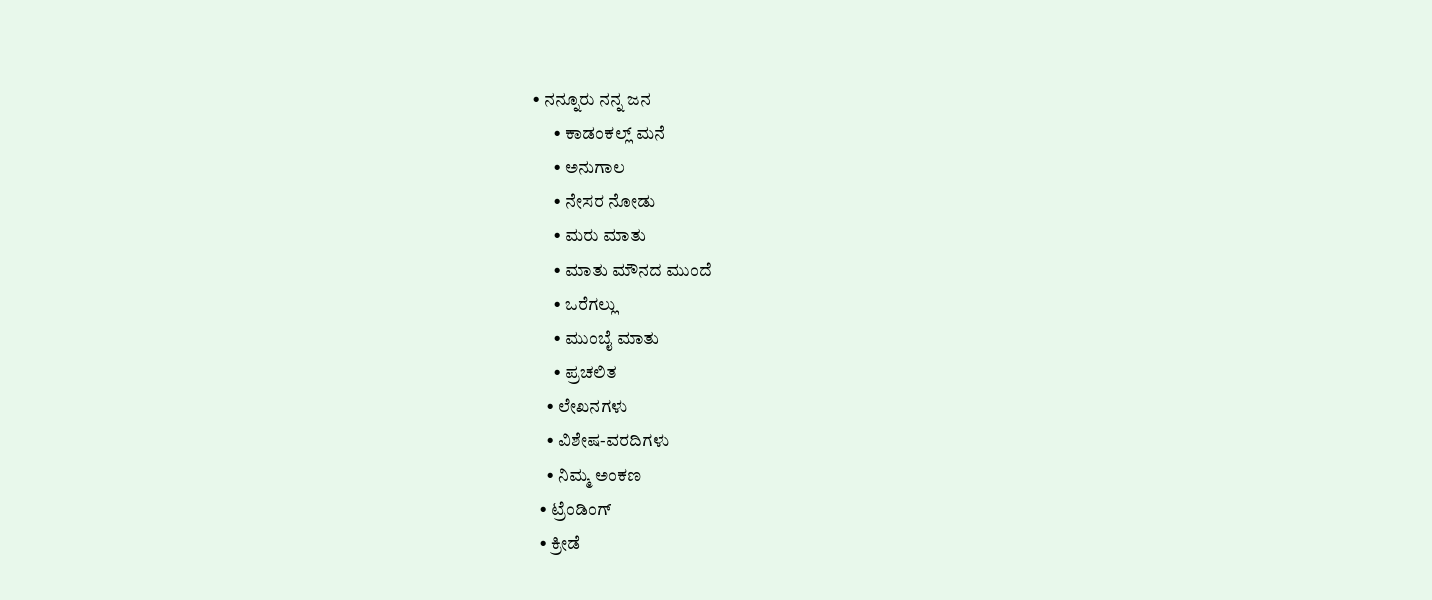• ನನ್ನೂರು ನನ್ನ ಜನ
      • ಕಾಡಂಕಲ್ಲ್ ಮನೆ
      • ಅನುಗಾಲ
      • ನೇಸರ ನೋಡು
      • ಮರು ಮಾತು
      • ಮಾತು ಮೌನದ ಮುಂದೆ
      • ಒರೆಗಲ್ಲು
      • ಮುಂಬೈ ಮಾತು
      • ಪ್ರಚಲಿತ
    • ಲೇಖನಗಳು
    • ವಿಶೇಷ-ವರದಿಗಳು
    • ನಿಮ್ಮ ಅಂಕಣ
  • ಟ್ರೆಂಡಿಂಗ್
  • ಕ್ರೀಡೆ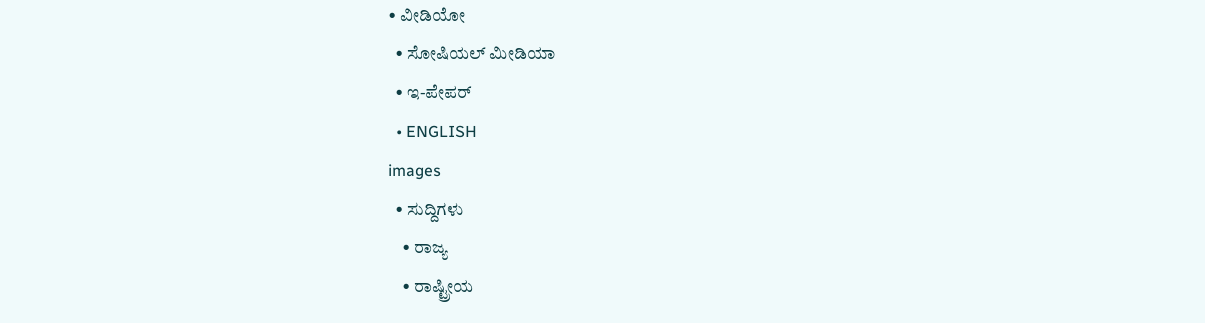• ವೀಡಿಯೋ
  • ಸೋಷಿಯಲ್ ಮೀಡಿಯಾ
  • ಇ-ಪೇಪರ್
  • ENGLISH
images
  • ಸುದ್ದಿಗಳು
    • ರಾಜ್ಯ
    • ರಾಷ್ಟ್ರೀಯ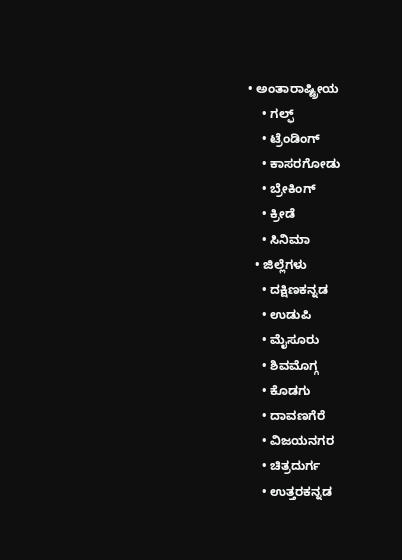• ಅಂತಾರಾಷ್ಟ್ರೀಯ
    • ಗಲ್ಫ್
    • ಟ್ರೆಂಡಿಂಗ್
    • ಕಾಸರಗೋಡು
    • ಬ್ರೇಕಿಂಗ್
    • ಕ್ರೀಡೆ
    • ಸಿನಿಮಾ
  • ಜಿಲ್ಲೆಗಳು
    • ದಕ್ಷಿಣಕನ್ನಡ
    • ಉಡುಪಿ
    • ಮೈಸೂರು
    • ಶಿವಮೊಗ್ಗ
    • ಕೊಡಗು
    • ದಾವಣಗೆರೆ
    • ವಿಜಯನಗರ
    • ಚಿತ್ರದುರ್ಗ
    • ಉತ್ತರಕನ್ನಡ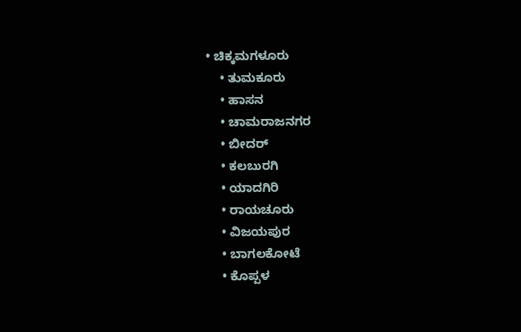• ಚಿಕ್ಕಮಗಳೂರು
    • ತುಮಕೂರು
    • ಹಾಸನ
    • ಚಾಮರಾಜನಗರ
    • ಬೀದರ್‌
    • ಕಲಬುರಗಿ
    • ಯಾದಗಿರಿ
    • ರಾಯಚೂರು
    • ವಿಜಯಪುರ
    • ಬಾಗಲಕೋಟೆ
    • ಕೊಪ್ಪಳ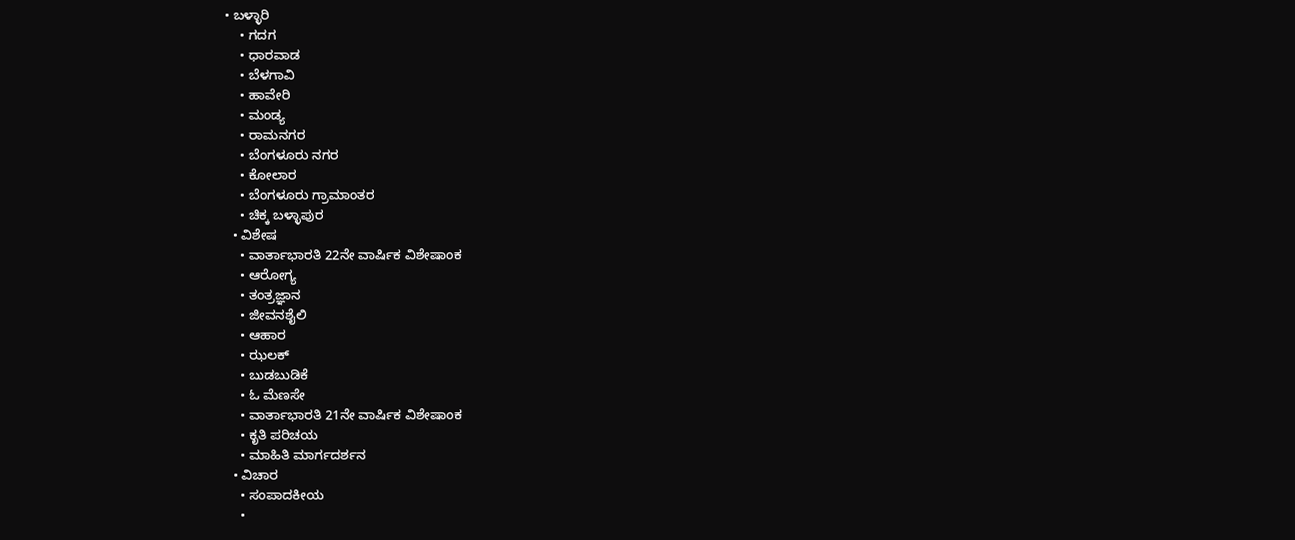• ಬಳ್ಳಾರಿ
    • ಗದಗ
    • ಧಾರವಾಡ
    • ಬೆಳಗಾವಿ
    • ಹಾವೇರಿ
    • ಮಂಡ್ಯ
    • ರಾಮನಗರ
    • ಬೆಂಗಳೂರು ನಗರ
    • ಕೋಲಾರ
    • ಬೆಂಗಳೂರು ಗ್ರಾಮಾಂತರ
    • ಚಿಕ್ಕ ಬಳ್ಳಾಪುರ
  • ವಿಶೇಷ
    • ವಾರ್ತಾಭಾರತಿ 22ನೇ ವಾರ್ಷಿಕ ವಿಶೇಷಾಂಕ
    • ಆರೋಗ್ಯ
    • ತಂತ್ರಜ್ಞಾನ
    • ಜೀವನಶೈಲಿ
    • ಆಹಾರ
    • ಝಲಕ್
    • ಬುಡಬುಡಿಕೆ
    • ಓ ಮೆಣಸೇ
    • ವಾರ್ತಾಭಾರತಿ 21ನೇ ವಾರ್ಷಿಕ ವಿಶೇಷಾಂಕ
    • ಕೃತಿ ಪರಿಚಯ
    • ಮಾಹಿತಿ ಮಾರ್ಗದರ್ಶನ
  • ವಿಚಾರ
    • ಸಂಪಾದಕೀಯ
    •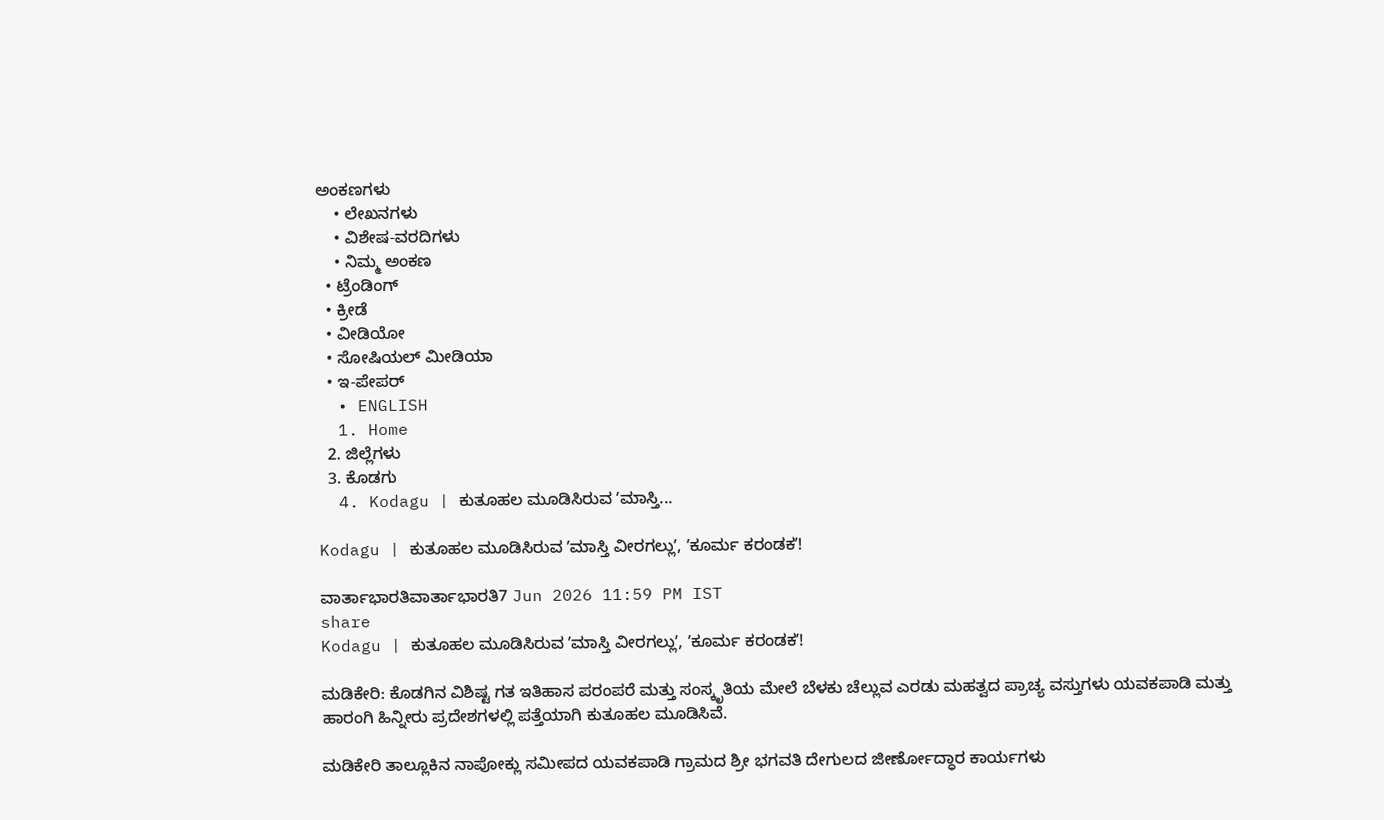ಅಂಕಣಗಳು
    • ಲೇಖನಗಳು
    • ವಿಶೇಷ-ವರದಿಗಳು
    • ನಿಮ್ಮ ಅಂಕಣ
  • ಟ್ರೆಂಡಿಂಗ್
  • ಕ್ರೀಡೆ
  • ವೀಡಿಯೋ
  • ಸೋಷಿಯಲ್ ಮೀಡಿಯಾ
  • ಇ-ಪೇಪರ್
  • ENGLISH
  1. Home
  2. ಜಿಲ್ಲೆಗಳು
  3. ಕೊಡಗು
  4. Kodagu | ಕುತೂಹಲ ಮೂಡಿಸಿರುವ ʼಮಾಸ್ತಿ...

Kodagu | ಕುತೂಹಲ ಮೂಡಿಸಿರುವ ʼಮಾಸ್ತಿ ವೀರಗಲ್ಲುʼ, ʼಕೂರ್ಮ ಕರಂಡಕʼ!

ವಾರ್ತಾಭಾರತಿವಾರ್ತಾಭಾರತಿ7 Jun 2026 11:59 PM IST
share
Kodagu | ಕುತೂಹಲ ಮೂಡಿಸಿರುವ ʼಮಾಸ್ತಿ ವೀರಗಲ್ಲುʼ, ʼಕೂರ್ಮ ಕರಂಡಕʼ!

ಮಡಿಕೇರಿ: ಕೊಡಗಿನ ವಿಶಿಷ್ಟ ಗತ ಇತಿಹಾಸ ಪರಂಪರೆ ಮತ್ತು ಸಂಸ್ಕೃತಿಯ ಮೇಲೆ ಬೆಳಕು ಚೆಲ್ಲುವ ಎರಡು ಮಹತ್ವದ ಪ್ರಾಚ್ಯ ವಸ್ತುಗಳು ಯವಕಪಾಡಿ ಮತ್ತು ಹಾರಂಗಿ ಹಿನ್ನೀರು ಪ್ರದೇಶಗಳಲ್ಲಿ ಪತ್ತೆಯಾಗಿ ಕುತೂಹಲ ಮೂಡಿಸಿವೆ.

ಮಡಿಕೇರಿ ತಾಲ್ಲೂಕಿನ ನಾಪೋಕ್ಲು ಸಮೀಪದ ಯವಕಪಾಡಿ ಗ್ರಾಮದ ಶ್ರೀ ಭಗವತಿ ದೇಗುಲದ ಜೀರ್ಣೋದ್ಧಾರ ಕಾರ್ಯಗಳು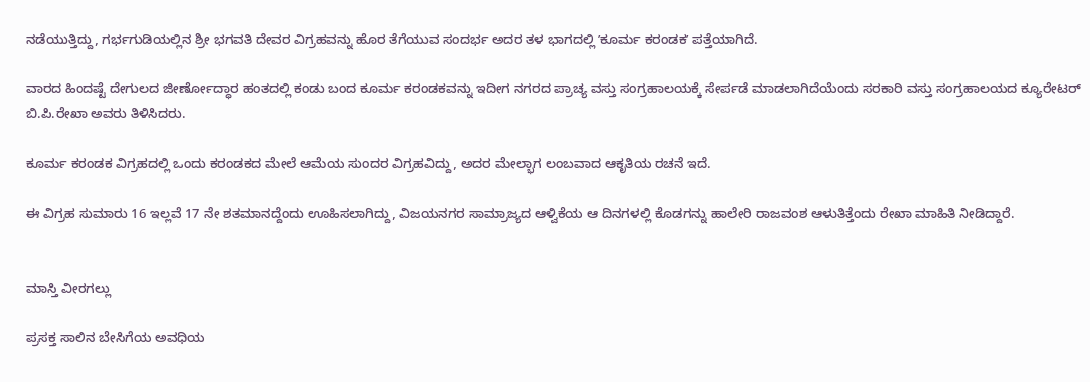ನಡೆಯುತ್ತಿದ್ದು, ಗರ್ಭಗುಡಿಯಲ್ಲಿನ ಶ್ರೀ ಭಗವತಿ ದೇವರ ವಿಗ್ರಹವನ್ನು ಹೊರ ತೆಗೆಯುವ ಸಂದರ್ಭ ಅದರ ತಳ ಭಾಗದಲ್ಲಿ ʼಕೂರ್ಮ ಕರಂಡಕʼ ಪತ್ತೆಯಾಗಿದೆ.

ವಾರದ ಹಿಂದಷ್ಟೆ ದೇಗುಲದ ಜೀರ್ಣೋದ್ಧಾರ ಹಂತದಲ್ಲಿ ಕಂಡು ಬಂದ ಕೂರ್ಮ ಕರಂಡಕವನ್ನು ಇದೀಗ ನಗರದ ಪ್ರಾಚ್ಯ ವಸ್ತು ಸಂಗ್ರಹಾಲಯಕ್ಕೆ ಸೇರ್ಪಡೆ ಮಾಡಲಾಗಿದೆಯೆಂದು ಸರಕಾರಿ ವಸ್ತು ಸಂಗ್ರಹಾಲಯದ ಕ್ಯೂರೇಟರ್ ಬಿ.ಪಿ.ರೇಖಾ ಅವರು ತಿಳಿಸಿದರು.

ಕೂರ್ಮ ಕರಂಡಕ ವಿಗ್ರಹದಲ್ಲಿ ಒಂದು ಕರಂಡಕದ ಮೇಲೆ ಆಮೆಯ ಸುಂದರ ವಿಗ್ರಹವಿದ್ದು, ಅದರ ಮೇಲ್ಭಾಗ ಲಂಬವಾದ ಆಕೃತಿಯ ರಚನೆ ಇದೆ.

ಈ ವಿಗ್ರಹ ಸುಮಾರು 16 ಇಲ್ಲವೆ 17 ನೇ ಶತಮಾನದ್ದೆಂದು ಊಹಿಸಲಾಗಿದ್ದು, ವಿಜಯನಗರ ಸಾಮ್ರಾಜ್ಯದ ಆಳ್ವಿಕೆಯ ಆ ದಿನಗಳಲ್ಲಿ ಕೊಡಗನ್ನು ಹಾಲೇರಿ ರಾಜವಂಶ ಆಳುತಿತ್ತೆಂದು ರೇಖಾ ಮಾಹಿತಿ ನೀಡಿದ್ದಾರೆ.


ಮಾಸ್ತಿ ವೀರಗಲ್ಲು

ಪ್ರಸಕ್ತ ಸಾಲಿನ ಬೇಸಿಗೆಯ ಅವಧಿಯ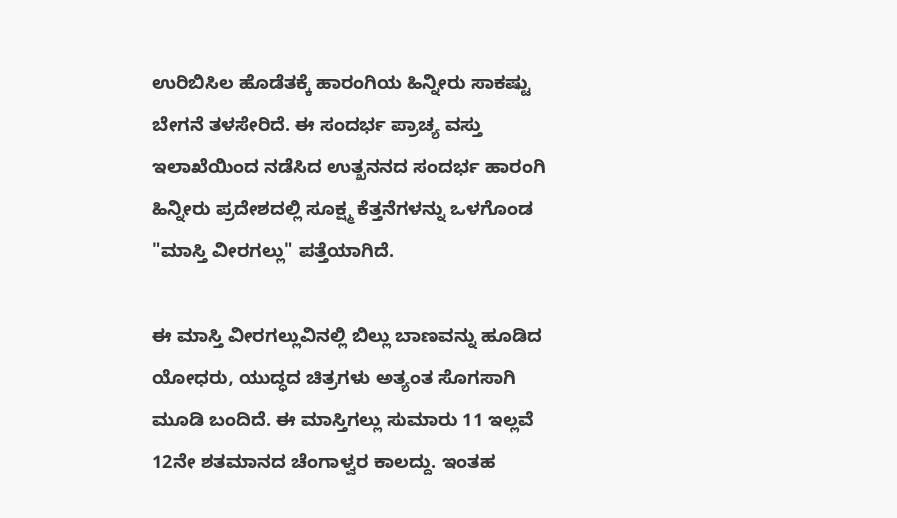ಉರಿಬಿಸಿಲ ಹೊಡೆತಕ್ಕೆ ಹಾರಂಗಿಯ ಹಿನ್ನೀರು ಸಾಕಷ್ಟು ಬೇಗನೆ ತಳಸೇರಿದೆ. ಈ ಸಂದರ್ಭ ಪ್ರಾಚ್ಯ ವಸ್ತು ಇಲಾಖೆಯಿಂದ ನಡೆಸಿದ ಉತ್ಖನನದ ಸಂದರ್ಭ ಹಾರಂಗಿ ಹಿನ್ನೀರು ಪ್ರದೇಶದಲ್ಲಿ ಸೂಕ್ಷ್ಮ ಕೆತ್ತನೆಗಳನ್ನು ಒಳಗೊಂಡ "ಮಾಸ್ತಿ ವೀರಗಲ್ಲು" ಪತ್ತೆಯಾಗಿದೆ.

ಈ ಮಾಸ್ತಿ ವೀರಗಲ್ಲುವಿನಲ್ಲಿ ಬಿಲ್ಲು ಬಾಣವನ್ನು ಹೂಡಿದ ಯೋಧರು, ಯುದ್ಧದ ಚಿತ್ರಗಳು ಅತ್ಯಂತ ಸೊಗಸಾಗಿ ಮೂಡಿ ಬಂದಿದೆ. ಈ ಮಾಸ್ತಿಗಲ್ಲು ಸುಮಾರು 11 ಇಲ್ಲವೆ 12ನೇ ಶತಮಾನದ ಚೆಂಗಾಳ್ವರ ಕಾಲದ್ದು. ಇಂತಹ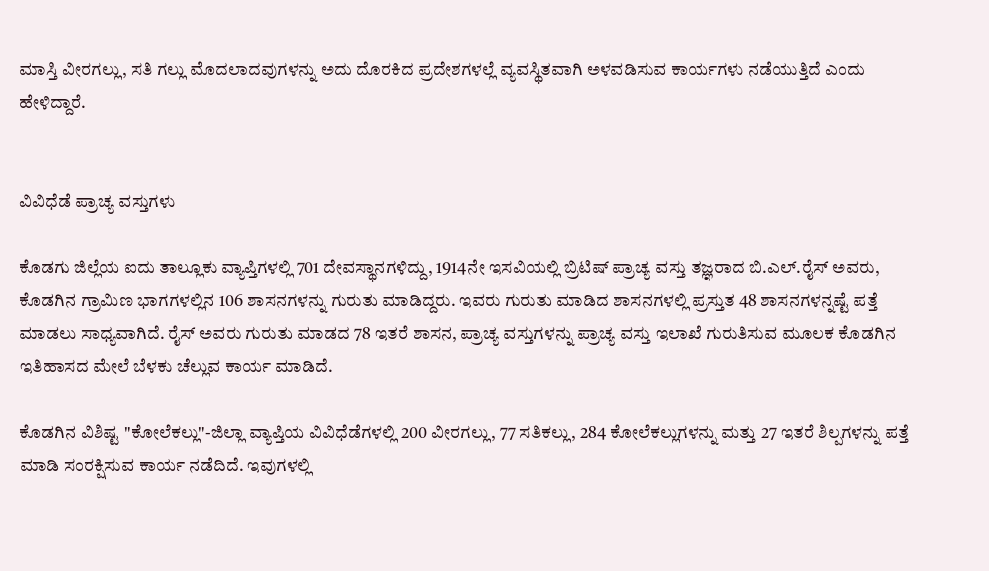ಮಾಸ್ತಿ ವೀರಗಲ್ಲು, ಸತಿ ಗಲ್ಲು ಮೊದಲಾದವುಗಳನ್ನು ಅದು ದೊರಕಿದ ಪ್ರದೇಶಗಳಲ್ಲೆ ವ್ಯವಸ್ಥಿತವಾಗಿ ಅಳವಡಿಸುವ ಕಾರ್ಯಗಳು ನಡೆಯುತ್ತಿದೆ ಎಂದು ಹೇಳಿದ್ದಾರೆ.


ವಿವಿಧೆಡೆ ಪ್ರಾಚ್ಯ ವಸ್ತುಗಳು

ಕೊಡಗು ಜಿಲ್ಲೆಯ ಐದು ತಾಲ್ಲೂಕು ವ್ಯಾಪ್ತಿಗಳಲ್ಲಿ 701 ದೇವಸ್ಥಾನಗಳಿದ್ದು, 1914ನೇ ಇಸವಿಯಲ್ಲಿ ಬ್ರಿಟಿಷ್ ಪ್ರಾಚ್ಯ ವಸ್ತು ತಜ್ಞರಾದ ಬಿ.ಎಲ್.ರೈಸ್ ಅವರು, ಕೊಡಗಿನ ಗ್ರಾಮಿಣ ಭಾಗಗಳಲ್ಲಿನ 106 ಶಾಸನಗಳನ್ನು ಗುರುತು ಮಾಡಿದ್ದರು. ಇವರು ಗುರುತು ಮಾಡಿದ ಶಾಸನಗಳಲ್ಲಿ ಪ್ರಸ್ತುತ 48 ಶಾಸನಗಳನ್ನಷ್ಟೆ ಪತ್ತೆ ಮಾಡಲು ಸಾಧ್ಯವಾಗಿದೆ. ರೈಸ್ ಅವರು ಗುರುತು ಮಾಡದ 78 ಇತರೆ ಶಾಸನ, ಪ್ರಾಚ್ಯ ವಸ್ತುಗಳನ್ನು ಪ್ರಾಚ್ಯ ವಸ್ತು ಇಲಾಖೆ ಗುರುತಿಸುವ ಮೂಲಕ ಕೊಡಗಿನ ಇತಿಹಾಸದ ಮೇಲೆ ಬೆಳಕು ಚೆಲ್ಲುವ ಕಾರ್ಯ ಮಾಡಿದೆ.

ಕೊಡಗಿನ ವಿಶಿಷ್ಟ "ಕೋಲೆಕಲ್ಲು"-ಜಿಲ್ಲಾ ವ್ಯಾಪ್ತಿಯ ವಿವಿಧೆಡೆಗಳಲ್ಲಿ 200 ವೀರಗಲ್ಲು, 77 ಸತಿಕಲ್ಲು, 284 ಕೋಲೆಕಲ್ಲುಗಳನ್ನು ಮತ್ತು 27 ಇತರೆ ಶಿಲ್ಪಗಳನ್ನು ಪತ್ತೆ ಮಾಡಿ ಸಂರಕ್ಷಿಸುವ ಕಾರ್ಯ ನಡೆದಿದೆ. ಇವುಗಳಲ್ಲಿ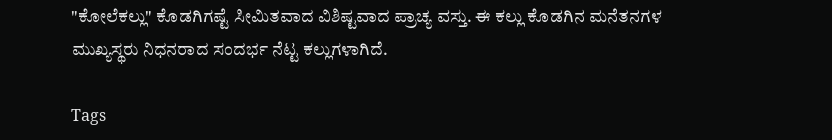"ಕೋಲೆಕಲ್ಲು" ಕೊಡಗಿಗಷ್ಟೆ ಸೀಮಿತವಾದ ವಿಶಿಷ್ಟವಾದ ಪ್ರಾಚ್ಯ ವಸ್ತು. ಈ ಕಲ್ಲು ಕೊಡಗಿನ ಮನೆತನಗಳ ಮುಖ್ಯಸ್ಥರು ನಿಧನರಾದ ಸಂದರ್ಭ ನೆಟ್ಟ ಕಲ್ಲುಗಳಾಗಿದೆ.

Tags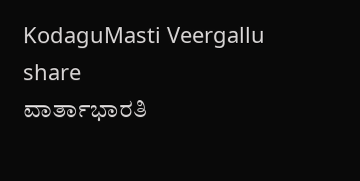KodaguMasti Veergallu
share
ವಾರ್ತಾಭಾರತಿ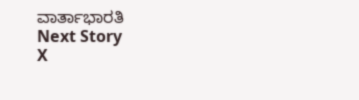ವಾರ್ತಾಭಾರತಿ
Next Story
X